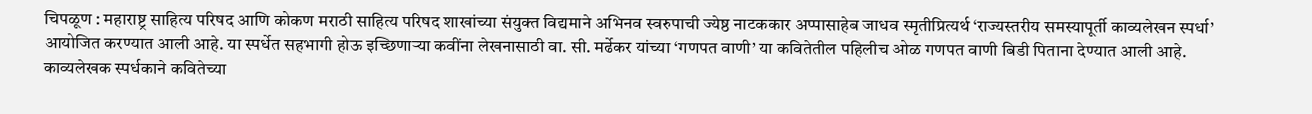चिपळूण : महाराष्ट्र साहित्य परिषद आणि कोकण मराठी साहित्य परिषद शाखांच्या संयुक्त विद्यमाने अभिनव स्वरुपाची ज्येष्ठ नाटककार अप्पासाहेब जाधव स्मृतीप्रित्यर्थ ‘राज्यस्तरीय समस्यापूर्ती काव्यलेखन स्पर्धा’ आयोजित करण्यात आली आहे. या स्पर्धेत सहभागी होऊ इच्छिणाऱ्या कवींना लेखनासाठी वा. सी. मर्ढेकर यांच्या ‘गणपत वाणी’ या कवितेतील पहिलीच ओळ गणपत वाणी बिडी पिताना देण्यात आली आहे.
काव्यलेखक स्पर्धकाने कवितेच्या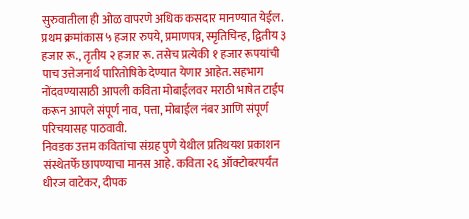सुरुवातीला ही ओळ वापरणे अधिक कसदार मानण्यात येईल. प्रथम क्रमांकास ५ हजार रुपये, प्रमाणपत्र, स्मृतिचिन्ह, द्वितीय ३ हजार रू., तृतीय २ हजार रू. तसेच प्रत्येकी १ हजार रूपयांची पाच उत्तेजनार्थ पारितोषिके देण्यात येणार आहेत. सहभाग नोंदवण्यासाठी आपली कविता मोबाईलवर मराठी भाषेत टाईप करून आपले संपूर्ण नाव, पत्ता, मोबाईल नंबर आणि संपूर्ण परिचयासह पाठवावी.
निवडक उत्तम कवितांचा संग्रह पुणे येथील प्रतिथयश प्रकाशन संस्थेतर्फे छापण्याचा मानस आहे. कविता २६ ऑक्टोबरपर्यंत धीरज वाटेकर, दीपक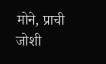मोने, प्राची जोशी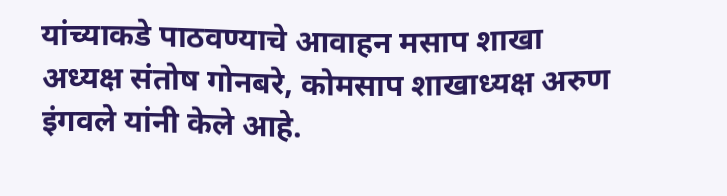यांच्याकडे पाठवण्याचे आवाहन मसाप शाखा अध्यक्ष संतोष गोनबरे, कोमसाप शाखाध्यक्ष अरुण इंगवले यांनी केले आहे.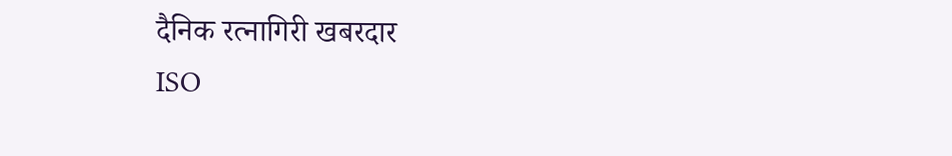दैनिक रत्नागिरी खबरदार
ISO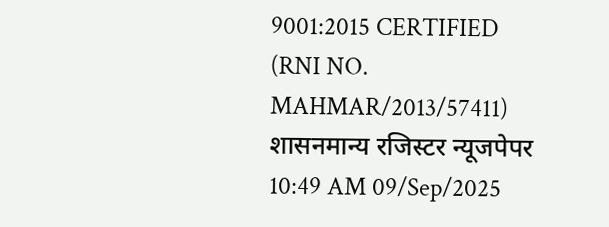9001:2015 CERTIFIED
(RNI NO. MAHMAR/2013/57411)
शासनमान्य रजिस्टर न्यूजपेपर
10:49 AM 09/Sep/2025